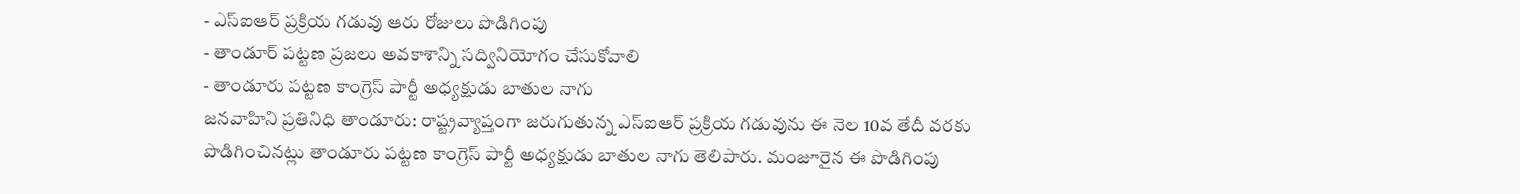- ఎస్ఐఆర్ ప్రక్రియ గడువు ఆరు రోజులు పొడిగింపు
- తాండూర్ పట్టణ ప్రజలు అవకాశాన్ని సద్వినియోగం చేసుకోవాలి
- తాండూరు పట్టణ కాంగ్రెస్ పార్టీ అధ్యక్షుడు బాతుల నాగు
జనవాహిని ప్రతినిధి తాండూరు: రాష్ట్రవ్యాప్తంగా జరుగుతున్న ఎస్ఐఆర్ ప్రక్రియ గడువును ఈ నెల 10వ తేదీ వరకు పొడిగించినట్లు తాండూరు పట్టణ కాంగ్రెస్ పార్టీ అధ్యక్షుడు బాతుల నాగు తెలిపారు. మంజూరైన ఈ పొడిగింపు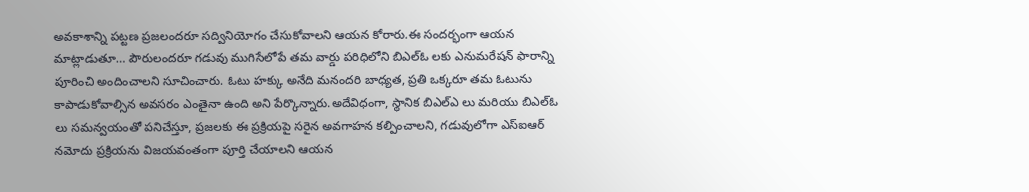అవకాశాన్ని పట్టణ ప్రజలందరూ సద్వినియోగం చేసుకోవాలని ఆయన కోరారు.ఈ సందర్భంగా ఆయన మాట్లాడుతూ… పౌరులందరూ గడువు ముగిసేలోపే తమ వార్డు పరిధిలోని బిఎల్ఓ లకు ఎనుమరేషన్ ఫారాన్ని పూరించి అందించాలని సూచించారు. ఓటు హక్కు అనేది మనందరి బాధ్యత, ప్రతి ఒక్కరూ తమ ఓటును కాపాడుకోవాల్సిన అవసరం ఎంతైనా ఉంది అని పేర్కొన్నారు.అదేవిధంగా, స్థానిక బిఎల్ఎ లు మరియు బిఎల్ఓ లు సమన్వయంతో పనిచేస్తూ, ప్రజలకు ఈ ప్రక్రియపై సరైన అవగాహన కల్పించాలని, గడువులోగా ఎస్ఐఆర్ నమోదు ప్రక్రియను విజయవంతంగా పూర్తి చేయాలని ఆయన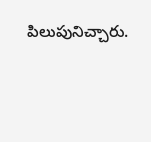పిలుపునిచ్చారు.